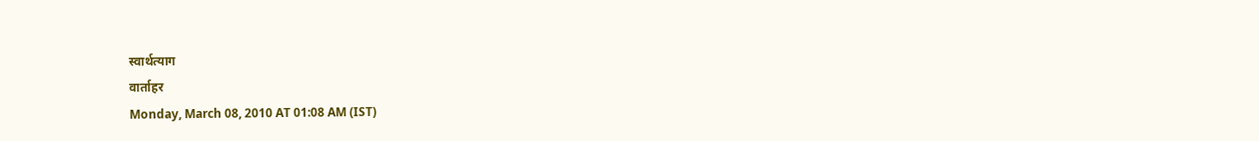स्वार्थत्याग
वार्ताहर
Monday, March 08, 2010 AT 01:08 AM (IST)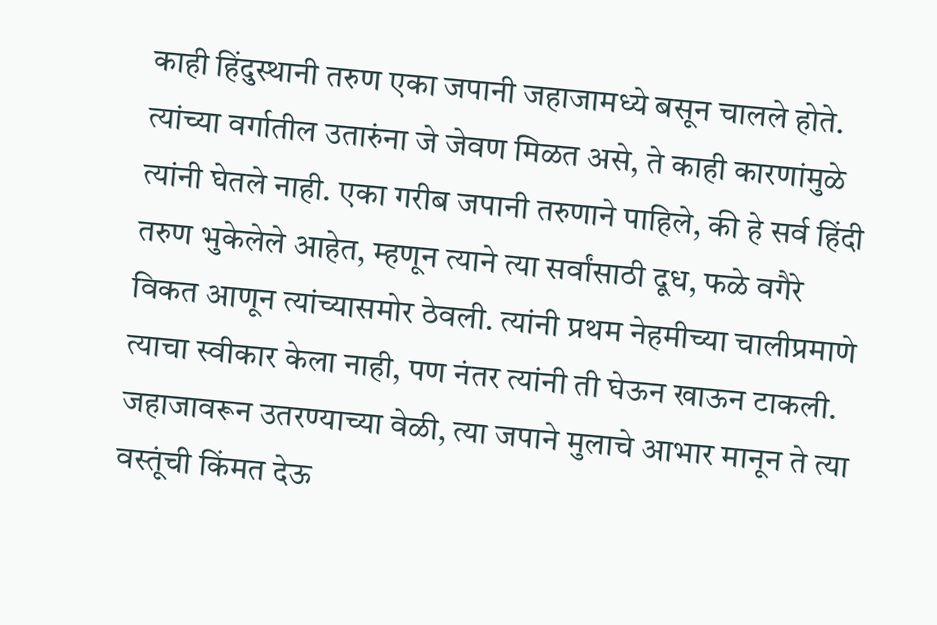काही हिंदुस्थानी तरुण एका जपानी जहाजामध्ये बसून चालले होते. त्यांच्या वर्गातील उतारुंना जे जेवण मिळत असे, ते काही कारणांमुळे त्यांनी घेतले नाही. एका गरीब जपानी तरुणाने पाहिले, की हे सर्व हिंदी तरुण भुकेलेले आहेत, म्हणून त्याने त्या सर्वांसाठी दूध, फळे वगैरे विकत आणून त्यांच्यासमोर ठेवली. त्यांनी प्रथम नेहमीच्या चालीप्रमाणे त्याचा स्वीकार केला नाही, पण नंतर त्यांनी ती घेऊन खाऊन टाकली. जहाजावरून उतरण्याच्या वेळी, त्या जपाने मुलाचे आभार मानून ते त्या वस्तूंची किंमत देऊ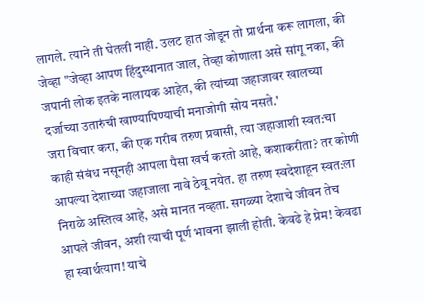लागले. त्याने ती घेतली नाही. उलट हात जोडून तो प्रार्थना करू लागला, की जेव्हा "जेव्हा आपण हिंदुस्थानात जाल, तेव्हा कोणाला असे सांगू नका, की जपानी लोक इतके नालायक आहेत, की त्यांच्या जहाजावर खालच्या दर्जाच्या उतारुंची खाण्यापिण्याची मनाजोगी सोय नसते.'
जरा विचार करा, की एक गरीब तरुण प्रवासी, त्या जहाजाशी स्वत:चा काही संबंध नसूनही आपला पैसा खर्च करतो आहे, कशाकरीता? तर कोणी आपल्या देशाच्या जहाजाला नावे ठेवू नयेत. हा तरुण स्वदेशाहून स्वत:ला निराळे अस्तित्व आहे, असे मानत नव्हता. सगळ्या देशाचे जीवन तेच आपले जीवन, अशी त्याची पूर्ण भावना झाली होती. केवढे हे प्रेम! केवढा हा स्वार्थत्याग! याचे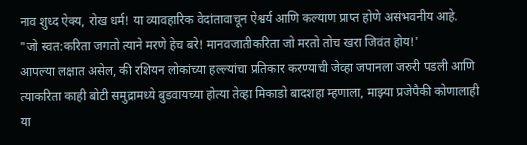नाव शुध्द ऐक्य, रोख धर्म! या व्यावहारिक वेदांतावाचून ऐश्वर्य आणि कल्याण प्राप्त होणे असंभवनीय आहे.
"जो स्वत:करिता जगतो त्याने मरणे हेच बरे! मानवजातीकरिता जो मरतो तोच खरा जिवंत होय!'
आपल्या लक्षात असेल, की रशियन लोकांच्या हल्ल्यांचा प्रतिकार करण्याची जेव्हा जपानला जरुरी पडली आणि त्याकरिता काही बोटी समुद्रामध्ये बुडवायच्या होत्या तेव्हा मिकाडो बादशहा म्हणाला, माझ्या प्रजेपैकी कोणालाही या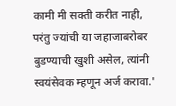कामी मी सक्ती करीत नाही, परंतु ज्यांची या जहाजाबरोबर बुडण्याची खुशी असेल, त्यांनी स्वयंसेवक म्हणून अर्ज करावा.'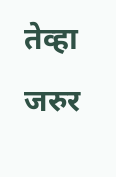तेव्हा जरुर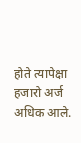होते त्यापेक्षा हजारो अर्ज अधिक आले.